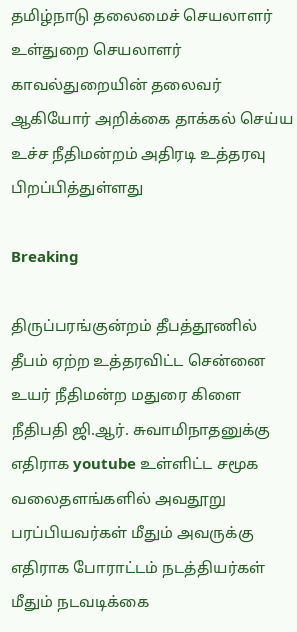தமிழ்நாடு தலைமைச் செயலாளர் உள்துறை செயலாளர் காவல்துறையின் தலைவர் ஆகியோர் அறிக்கை தாக்கல் செய்ய உச்ச நீதிமன்றம் அதிரடி உத்தரவு பிறப்பித்துள்ளது

Breaking

திருப்பரங்குன்றம் தீபத்தூணில் தீபம் ஏற்ற உத்தரவிட்ட சென்னை உயர் நீதிமன்ற மதுரை கிளை நீதிபதி ஜி.ஆர். சுவாமிநாதனுக்கு எதிராக youtube உள்ளிட்ட சமூக வலைதளங்களில் அவதூறு பரப்பியவர்கள் மீதும் அவருக்கு எதிராக போராட்டம் நடத்தியர்கள் மீதும் நடவடிக்கை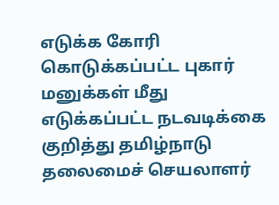எடுக்க கோரி கொடுக்கப்பட்ட புகார் மனுக்கள் மீது எடுக்கப்பட்ட நடவடிக்கை குறித்து தமிழ்நாடு தலைமைச் செயலாளர்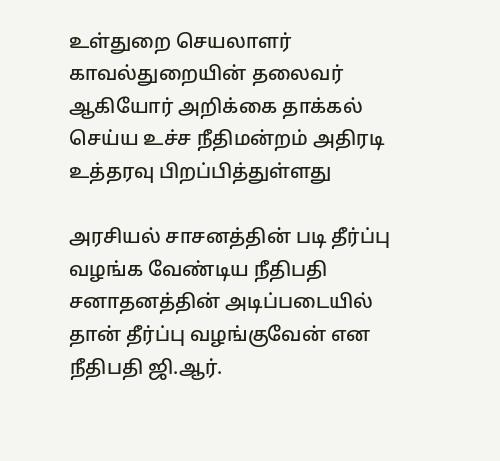உள்துறை செயலாளர் காவல்துறையின் தலைவர் ஆகியோர் அறிக்கை தாக்கல் செய்ய உச்ச நீதிமன்றம் அதிரடி உத்தரவு பிறப்பித்துள்ளது

அரசியல் சாசனத்தின் படி தீர்ப்பு வழங்க வேண்டிய நீதிபதி சனாதனத்தின் அடிப்படையில் தான் தீர்ப்பு வழங்குவேன் என நீதிபதி ஜி.ஆர்.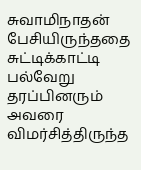சுவாமிநாதன் பேசியிருந்ததை சுட்டிக்காட்டி பல்வேறு தரப்பினரும் அவரை விமர்சித்திருந்த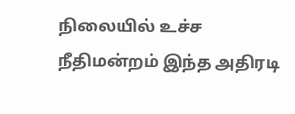நிலையில் உச்ச நீதிமன்றம் இந்த அதிரடி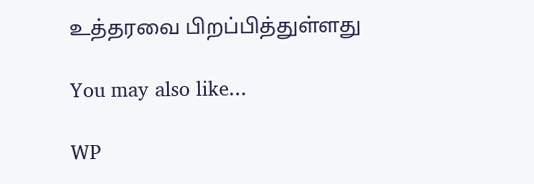உத்தரவை பிறப்பித்துள்ளது

You may also like...

WP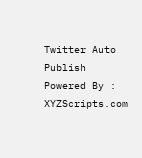Twitter Auto Publish Powered By : XYZScripts.com